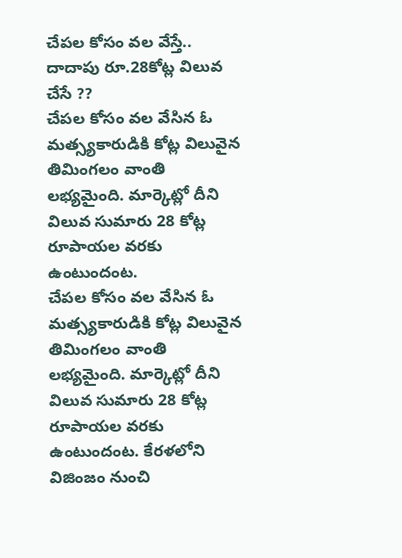చేపల కోసం వల వేస్తే.. దాదాపు రూ.28కోట్ల విలువ చేసే ??
చేపల కోసం వల వేసిన ఓ మత్స్యకారుడికి కోట్ల విలువైన తిమింగలం వాంతి లభ్యమైంది. మార్కెట్లో దీని విలువ సుమారు 28 కోట్ల రూపాయల వరకు ఉంటుందంట.
చేపల కోసం వల వేసిన ఓ మత్స్యకారుడికి కోట్ల విలువైన తిమింగలం వాంతి లభ్యమైంది. మార్కెట్లో దీని విలువ సుమారు 28 కోట్ల రూపాయల వరకు ఉంటుందంట. కేరళలోని విజింజం నుంచి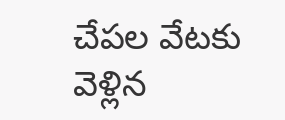చేపల వేటకు వెళ్లిన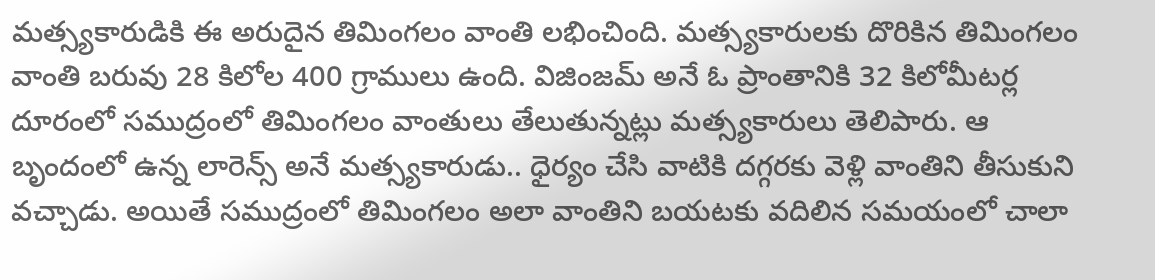మత్స్యకారుడికి ఈ అరుదైన తిమింగలం వాంతి లభించింది. మత్స్యకారులకు దొరికిన తిమింగలం వాంతి బరువు 28 కిలోల 400 గ్రాములు ఉంది. విజింజమ్ అనే ఓ ప్రాంతానికి 32 కిలోమీటర్ల దూరంలో సముద్రంలో తిమింగలం వాంతులు తేలుతున్నట్లు మత్స్యకారులు తెలిపారు. ఆ బృందంలో ఉన్న లారెన్స్ అనే మత్స్యకారుడు.. ధైర్యం చేసి వాటికి దగ్గరకు వెళ్లి వాంతిని తీసుకుని వచ్చాడు. అయితే సముద్రంలో తిమింగలం అలా వాంతిని బయటకు వదిలిన సమయంలో చాలా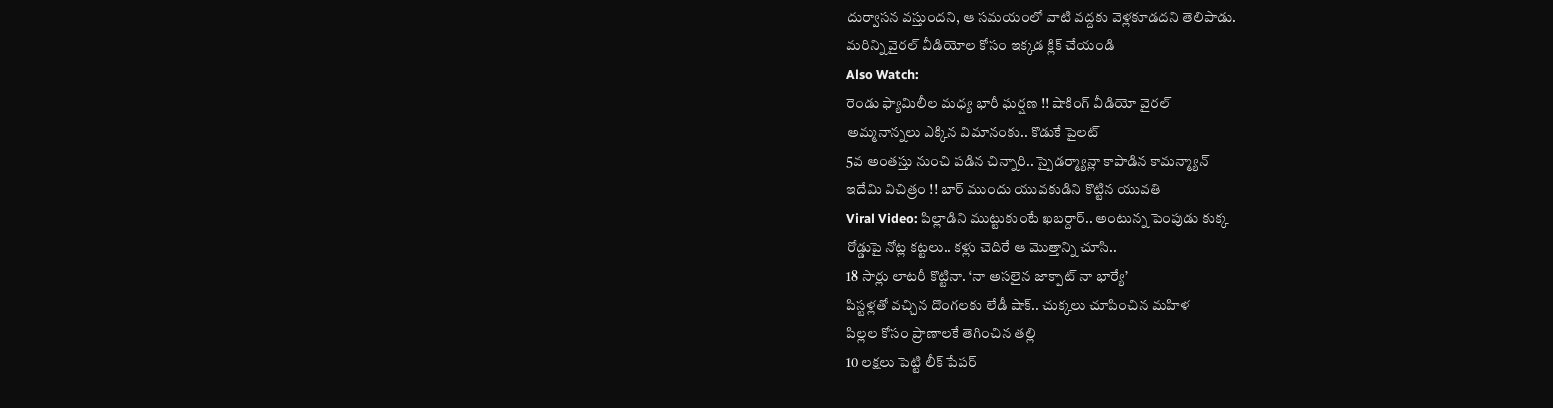దుర్వాసన వస్తుందని, ఆ సమయంలో వాటి వద్దకు వెళ్లకూడదని తెలిపాడు.
మరిన్ని వైరల్ వీడియోల కోసం ఇక్కడ క్లిక్ చేయండి
Also Watch:
రెండు ఫ్యామిలీల మధ్య భారీ ఘర్షణ !! షాకింగ్ వీడియో వైరల్
అమ్మనాన్నలు ఎక్కిన విమానంకు.. కొడుకే పైలట్
5వ అంతస్తు నుంచి పడిన చిన్నారి.. స్పైడర్మ్యాన్లా కాపాడిన కామన్మ్యాన్
ఇదేమి విచిత్రం !! బార్ ముందు యువకుడిని కొట్టిన యువతి
Viral Video: పిల్లాడిని ముట్టుకుంటే ఖబర్దార్.. అంటున్న పెంపుడు కుక్క
రోడ్డుపై నోట్ల కట్టలు.. కళ్లు చెదిరే ఆ మొత్తాన్ని చూసి..
18 సార్లు లాటరీ కొట్టినా. ‘నా అసలైన జాక్పాట్ నా భార్యే’
పిస్టళ్లతో వచ్చిన దొంగలకు లేడీ షాక్.. చుక్కలు చూపించిన మహిళ
పిల్లల కోసం ప్రాణాలకే తెగించిన తల్లి
10 లక్షలు పెట్టి లీక్ పేపర్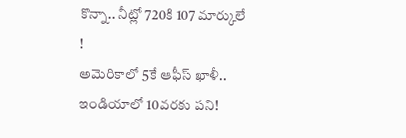కొన్నా.. నీట్లో 720కి 107 మార్కులే !
అమెరికాలో 5కే ఆఫీస్ ఖాళీ.. ఇండియాలో 10వరకు పని!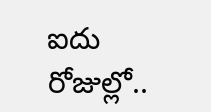ఐదు రోజుల్లో..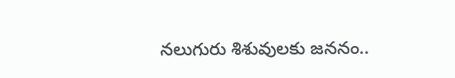నలుగురు శిశువులకు జననం..